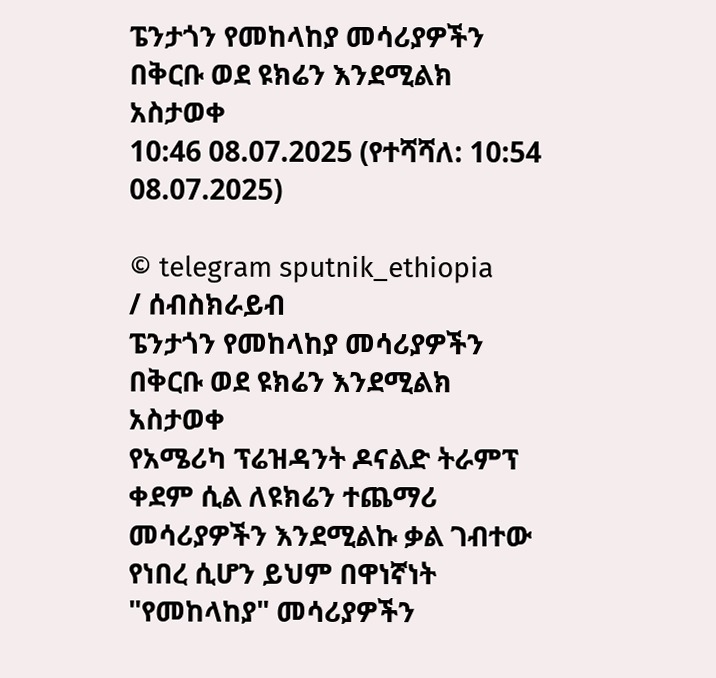ፔንታጎን የመከላከያ መሳሪያዎችን በቅርቡ ወደ ዩክሬን እንደሚልክ አስታወቀ
10:46 08.07.2025 (የተሻሻለ: 10:54 08.07.2025)

© telegram sputnik_ethiopia
/ ሰብስክራይብ
ፔንታጎን የመከላከያ መሳሪያዎችን በቅርቡ ወደ ዩክሬን እንደሚልክ አስታወቀ
የአሜሪካ ፕሬዝዳንት ዶናልድ ትራምፕ ቀደም ሲል ለዩክሬን ተጨማሪ መሳሪያዎችን እንደሚልኩ ቃል ገብተው የነበረ ሲሆን ይህም በዋነኛነት "የመከላከያ" መሳሪያዎችን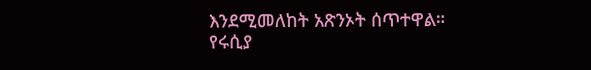እንደሚመለከት አጽንኦት ሰጥተዋል።
የሩሲያ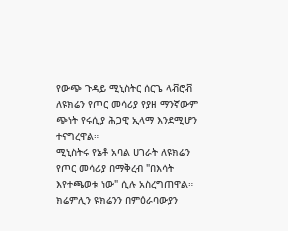የውጭ ጉዳይ ሚኒስትር ሰርጌ ላቭሮቭ ለዩክሬን የጦር መሳሪያ የያዘ ማንኛውም ጭነት የሩሲያ ሕጋዊ ኢላማ እንደሚሆን ተናግረዋል።
ሚኒስትሩ የኔቶ አባል ሀገራት ለዩክሬን የጦር መሳሪያ በማቅረብ "በእሳት እየተጫወቱ ነው" ሲሉ አስረግጠዋል። ክሬምሊን ዩክሬንን በምዕራባውያን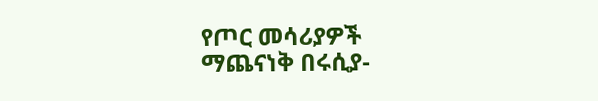የጦር መሳሪያዎች ማጨናነቅ በሩሲያ-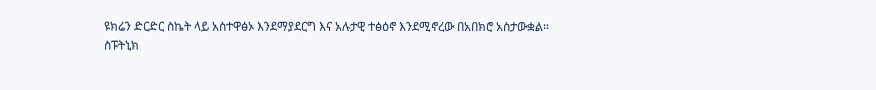ዩክሬን ድርድር ስኬት ላይ አስተዋፅኦ እንደማያደርግ እና አሉታዊ ተፅዕኖ እንደሚኖረው በአበክሮ አስታውቋል።
ስፑትኒክ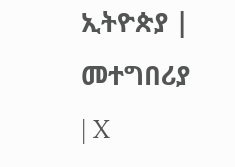ኢትዮጵያ | መተግበሪያ | X